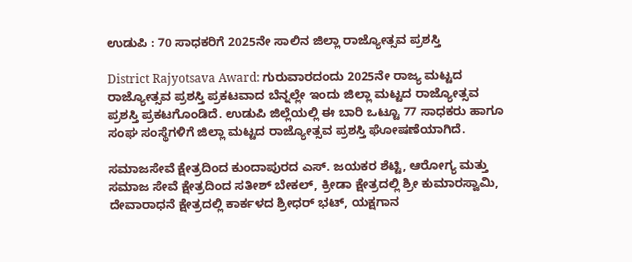ಉಡುಪಿ : 70 ಸಾಧಕರಿಗೆ 2025ನೇ ಸಾಲಿನ ಜಿಲ್ಲಾ ರಾಜ್ಯೋತ್ಸವ ಪ್ರಶಸ್ತಿ

District Rajyotsava Award: ಗುರುವಾರದಂದು 2025ನೇ ರಾಜ್ಯ ಮಟ್ಟದ ರಾಜ್ಯೋತ್ಸವ ಪ್ರಶಸ್ತಿ ಪ್ರಕಟವಾದ ಬೆನ್ನಲ್ಲೇ ಇಂದು ಜಿಲ್ಲಾ ಮಟ್ಟದ ರಾಜ್ಯೋತ್ಸವ ಪ್ರಶಸ್ತಿ ಪ್ರಕಟಗೊಂಡಿದೆ. ಉಡುಪಿ ಜಿಲ್ಲೆಯಲ್ಲಿ ಈ ಬಾರಿ ಒಟ್ಟೂ 77 ಸಾಧಕರು ಹಾಗೂ ಸಂಘ ಸಂಸ್ಥೆಗಳಿಗೆ ಜಿಲ್ಲಾ ಮಟ್ಟದ ರಾಜ್ಯೋತ್ಸವ ಪ್ರಶಸ್ತಿ ಘೋಷಣೆಯಾಗಿದೆ.

ಸಮಾಜಸೇವೆ ಕ್ಷೇತ್ರದಿಂದ ಕುಂದಾಪುರದ ಎಸ್. ಜಯಕರ ಶೆಟ್ಟಿ, ಆರೋಗ್ಯ ಮತ್ತು ಸಮಾಜ ಸೇವೆ ಕ್ಷೇತ್ರದಿಂದ ಸತೀಶ್ ಬೇಕಲ್, ಕ್ರೀಡಾ ಕ್ಷೇತ್ರದಲ್ಲಿ ಶ್ರೀ ಕುಮಾರಸ್ವಾಮಿ, ದೇವಾರಾಧನೆ ಕ್ಷೇತ್ರದಲ್ಲಿ ಕಾರ್ಕಳದ ಶ್ರೀಧರ್ ಭಟ್, ಯಕ್ಷಗಾನ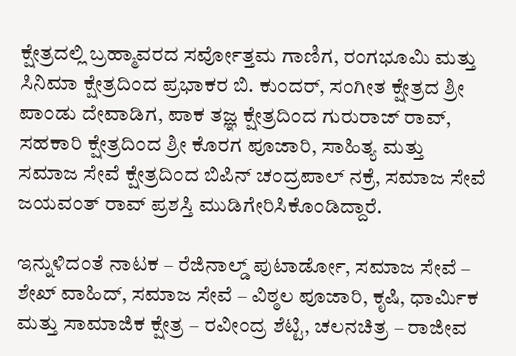ಕ್ಷೇತ್ರದಲ್ಲಿ ಬ್ರಹ್ಮಾವರದ ಸರ್ವೋತ್ತಮ ಗಾಣಿಗ, ರಂಗಭೂಮಿ ಮತ್ತು ಸಿನಿಮಾ ಕ್ಷೇತ್ರದಿಂದ ಪ್ರಭಾಕರ ಬಿ. ಕುಂದರ್, ಸಂಗೀತ ಕ್ಷೇತ್ರದ ಶ್ರೀ ಪಾಂಡು ದೇವಾಡಿಗ, ಪಾಕ ತಜ್ಞ ಕ್ಷೇತ್ರದಿಂದ ಗುರುರಾಜ್ ರಾವ್, ಸಹಕಾರಿ ಕ್ಷೇತ್ರದಿಂದ ಶ್ರೀ ಕೊರಗ ಪೂಜಾರಿ, ಸಾಹಿತ್ಯ ಮತ್ತು ಸಮಾಜ ಸೇವೆ ಕ್ಷೇತ್ರದಿಂದ ಬಿಪಿನ್ ಚಂದ್ರಪಾಲ್ ನಕ್ರೆ, ಸಮಾಜ ಸೇವೆ ಜಯವಂತ್ ರಾವ್ ಪ್ರಶಸ್ತಿ ಮುಡಿಗೇರಿಸಿಕೊಂಡಿದ್ದಾರೆ.

ಇನ್ನುಳಿದಂತೆ ನಾಟಕ – ರೆಜಿನಾಲ್ಡ್ ಪುಟಾರ್ಡೋ, ಸಮಾಜ ಸೇವೆ – ಶೇಖ್ ವಾಹಿದ್, ಸಮಾಜ ಸೇವೆ – ವಿಠ್ಠಲ ಪೂಜಾರಿ, ಕೃಷಿ, ಧಾರ್ಮಿಕ ಮತ್ತು ಸಾಮಾಜಿಕ ಕ್ಷೇತ್ರ – ರವೀಂದ್ರ ಶೆಟ್ಟಿ, ಚಲನಚಿತ್ರ – ರಾಜೀವ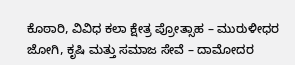ಕೊಠಾರಿ, ವಿವಿಧ ಕಲಾ ಕ್ಷೇತ್ರ ಪ್ರೋತ್ಸಾಹ – ಮುರುಳೀಧರ ಜೋಗಿ, ಕೃಷಿ ಮತ್ತು ಸಮಾಜ ಸೇವೆ – ದಾಮೋದರ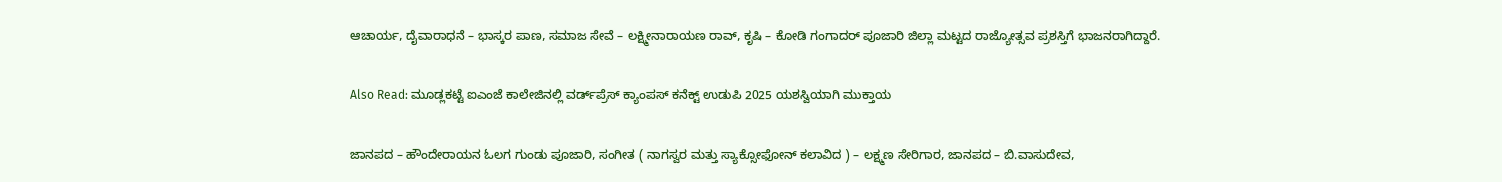ಆಚಾರ್ಯ, ದೈವಾರಾಧನೆ – ಭಾಸ್ಕರ ಪಾಣ, ಸಮಾಜ ಸೇವೆ – ಲಕ್ಷ್ಮೀನಾರಾಯಣ ರಾವ್, ಕೃಷಿ – ಕೋಡಿ ಗಂಗಾದರ್ ಪೂಜಾರಿ ಜಿಲ್ಲಾ ಮಟ್ಟದ ರಾಜ್ಯೋತ್ಸವ ಪ್ರಶಸ್ತಿಗೆ ಭಾಜನರಾಗಿದ್ದಾರೆ.

Also Read: ಮೂಡ್ಲಕಟ್ಟೆ ಐಎಂಜೆ ಕಾಲೇಜಿನಲ್ಲಿ ವರ್ಡ್‌ಪ್ರೆಸ್ ಕ್ಯಾಂಪಸ್ ಕನೆಕ್ಟ್ ಉಡುಪಿ 2025 ಯಶಸ್ವಿಯಾಗಿ ಮುಕ್ತಾಯ

ಜಾನಪದ – ಹೌಂದೇರಾಯನ ಓಲಗ ಗುಂಡು ಪೂಜಾರಿ, ಸಂಗೀತ ( ನಾಗಸ್ವರ ಮತ್ತು ಸ್ಯಾಕ್ಸೋಫೋನ್ ಕಲಾವಿದ ) – ಲಕ್ಷ್ಮಣ ಸೇರಿಗಾರ, ಜಾನಪದ – ಬಿ.ವಾಸುದೇವ,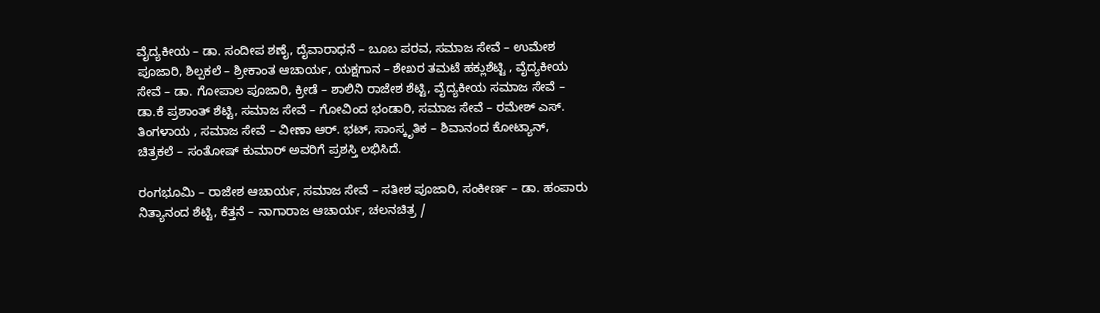ವೈದ್ಯಕೀಯ – ಡಾ. ಸಂದೀಪ ಶಣೈ, ದೈವಾರಾಧನೆ – ಬೂಬ ಪರವ, ಸಮಾಜ ಸೇವೆ – ಉಮೇಶ ಪೂಜಾರಿ, ಶಿಲ್ಪಕಲೆ – ಶ್ರೀಕಾಂತ ಆಚಾರ್ಯ, ಯಕ್ಷಗಾನ – ಶೇಖರ ತಮಟೆ ಹಕ್ಲುಶೆಟ್ಟಿ , ವೈದ್ಯಕೀಯ ಸೇವೆ – ಡಾ. ಗೋಪಾಲ ಪೂಜಾರಿ, ಕ್ರೀಡೆ – ಶಾಲಿನಿ ರಾಜೇಶ ಶೆಟ್ಟಿ, ವೈದ್ಯಕೀಯ ಸಮಾಜ ಸೇವೆ – ಡಾ.ಕೆ ಪ್ರಶಾಂತ್ ಶೆಟ್ಟಿ, ಸಮಾಜ ಸೇವೆ – ಗೋವಿಂದ ಭಂಡಾರಿ, ಸಮಾಜ ಸೇವೆ – ರಮೇಶ್ ಎಸ್. ತಿಂಗಳಾಯ , ಸಮಾಜ ಸೇವೆ – ವೀಣಾ ಆರ್. ಭಟ್, ಸಾಂಸ್ಕೃತಿಕ – ಶಿವಾನಂದ ಕೋಟ್ಯಾನ್, ಚಿತ್ರಕಲೆ – ಸಂತೋಷ್ ಕುಮಾರ್ ಅವರಿಗೆ ಪ್ರಶಸ್ತಿ ಲಭಿಸಿದೆ.

ರಂಗಭೂಮಿ – ರಾಜೇಶ ಆಚಾರ್ಯ, ಸಮಾಜ ಸೇವೆ – ಸತೀಶ ಪೂಜಾರಿ, ಸಂಕೀರ್ಣ – ಡಾ. ಹಂಪಾರು ನಿತ್ಯಾನಂದ ಶೆಟ್ಟಿ, ಕೆತ್ತನೆ – ನಾಗಾರಾಜ ಆಚಾರ್ಯ, ಚಲನಚಿತ್ರ /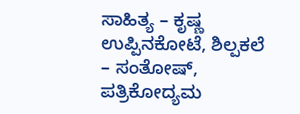ಸಾಹಿತ್ಯ – ಕೃಷ್ಣ ಉಪ್ಪಿನಕೋಟೆ, ಶಿಲ್ಪಕಲೆ – ಸಂತೋಷ್, ಪತ್ರಿಕೋದ್ಯಮ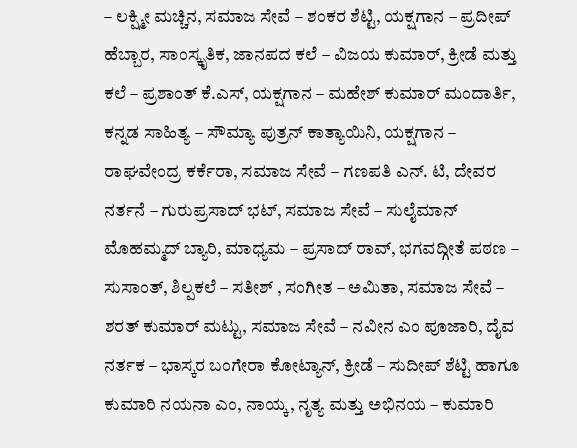– ಲಕ್ಷ್ಮೀ ಮಚ್ಚಿನ, ಸಮಾಜ ಸೇವೆ – ಶಂಕರ ಶೆಟ್ಟಿ, ಯಕ್ಷಗಾನ – ಪ್ರದೀಪ್ ಹೆಬ್ಬಾರ, ಸಾಂಸ್ಕೃತಿಕ, ಜಾನಪದ ಕಲೆ – ವಿಜಯ ಕುಮಾರ್, ಕ್ರೀಡೆ ಮತ್ತು ಕಲೆ – ಪ್ರಶಾಂತ್ ಕೆ.ಎಸ್, ಯಕ್ಷಗಾನ – ಮಹೇಶ್ ಕುಮಾರ್ ಮಂದಾರ್ತಿ, ಕನ್ನಡ ಸಾಹಿತ್ಯ – ಸೌಮ್ಯಾ ಪುತ್ರನ್ ಕಾತ್ಯಾಯಿನಿ, ಯಕ್ಷಗಾನ – ರಾಘವೇಂದ್ರ ಕರ್ಕೆರಾ, ಸಮಾಜ ಸೇವೆ – ಗಣಪತಿ ಎನ್. ಟಿ, ದೇವರ ನರ್ತನೆ – ಗುರುಪ್ರಸಾದ್ ಭಟ್, ಸಮಾಜ ಸೇವೆ – ಸುಲೈಮಾನ್ ಮೊಹಮ್ಮದ್ ಬ್ಯಾರಿ, ಮಾಧ್ಯಮ – ಪ್ರಸಾದ್ ರಾವ್, ಭಗವದ್ಗೀತೆ ಪಠಣ – ಸುಸಾಂತ್, ಶಿಲ್ಪಕಲೆ – ಸತೀಶ್ , ಸಂಗೀತ – ಅಮಿತಾ, ಸಮಾಜ ಸೇವೆ – ಶರತ್ ಕುಮಾರ್ ಮಟ್ಟು, ಸಮಾಜ ಸೇವೆ – ನವೀನ ಎಂ ಪೂಜಾರಿ, ದೈವ ನರ್ತಕ – ಭಾಸ್ಕರ ಬಂಗೇರಾ ಕೋಟ್ಯಾನ್, ಕ್ರೀಡೆ – ಸುದೀಪ್ ಶೆಟ್ಟಿ ಹಾಗೂ ಕುಮಾರಿ ನಯನಾ ಎಂ, ನಾಯ್ಕ, ನೃತ್ಯ ಮತ್ತು ಅಭಿನಯ – ಕುಮಾರಿ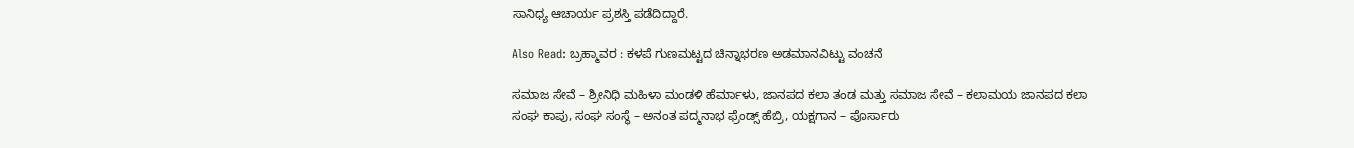ಸಾನಿಧ್ಯ ಆಚಾರ್ಯ ಪ್ರಶಸ್ತಿ ಪಡೆದಿದ್ದಾರೆ.

Also Read: ಬ್ರಹ್ಮಾವರ : ಕಳಪೆ ಗುಣಮಟ್ಟದ ಚಿನ್ನಾಭರಣ ಅಡಮಾನವಿಟ್ಟು ವಂಚನೆ

ಸಮಾಜ ಸೇವೆ – ಶ್ರೀನಿಧಿ ಮಹಿಳಾ ಮಂಡಳಿ ಹೆರ್ಮಾಳು, ಜಾನಪದ ಕಲಾ ತಂಡ ಮತ್ತು ಸಮಾಜ ಸೇವೆ – ಕಲಾಮಯ ಜಾನಪದ ಕಲಾ ಸಂಘ ಕಾಪು, ಸಂಘ ಸಂಸ್ಥೆ – ಅನಂತ ಪದ್ಮನಾಭ ಫ್ರೆಂಡ್ಸ್ ಹೆಬ್ರಿ, ಯಕ್ಷಗಾನ – ಪೊರ್ಸಾರು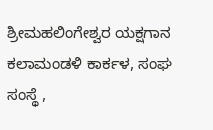ಶ್ರೀಮಹಲಿಂಗೇಶ್ವರ ಯಕ್ಷಗಾನ ಕಲಾಮಂಡಳಿ ಕಾರ್ಕಳ, ಸಂಘ ಸಂಸ್ಥೆ ,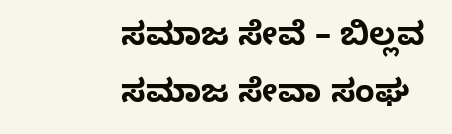ಸಮಾಜ ಸೇವೆ – ಬಿಲ್ಲವ ಸಮಾಜ ಸೇವಾ ಸಂಘ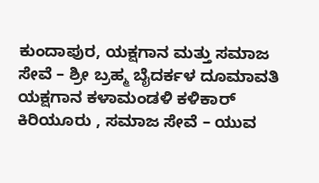ಕುಂದಾಪುರ, ಯಕ್ಷಗಾನ ಮತ್ತು ಸಮಾಜ ಸೇವೆ – ಶ್ರೀ ಬ್ರಹ್ಮ ಬೈದರ್ಕಳ ದೂಮಾವತಿ ಯಕ್ಷಗಾನ ಕಳಾಮಂಡಳಿ ಕಳಿಕಾರ್ ಕಿರಿಯೂರು , ಸಮಾಜ ಸೇವೆ – ಯುವ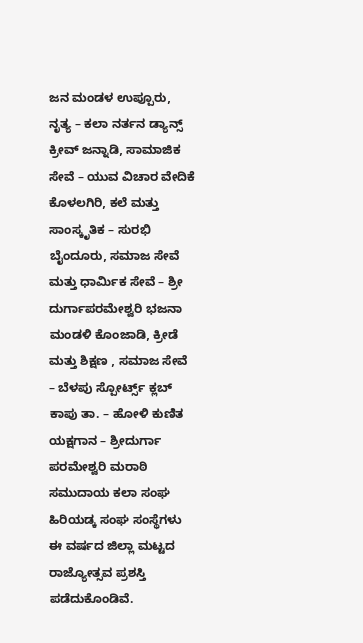ಜನ ಮಂಡಳ ಉಪ್ಪೂರು, ನೃತ್ಯ – ಕಲಾ ನರ್ತನ ಡ್ಯಾನ್ಸ್ ಕ್ರೀವ್ ಜನ್ನಾಡಿ, ಸಾಮಾಜಿಕ ಸೇವೆ – ಯುವ ವಿಚಾರ ವೇದಿಕೆ ಕೊಳಲಗಿರಿ, ಕಲೆ ಮತ್ತು ಸಾಂಸ್ಕೃತಿಕ – ಸುರಭಿ ಬೈಂದೂರು, ಸಮಾಜ ಸೇವೆ ಮತ್ತು ಧಾರ್ಮಿಕ ಸೇವೆ – ಶ್ರೀ ದುರ್ಗಾಪರಮೇಶ್ವರಿ ಭಜನಾ ಮಂಡಳಿ ಕೊಂಜಾಡಿ, ಕ್ರೀಡೆ ಮತ್ತು ಶಿಕ್ಷಣ , ಸಮಾಜ ಸೇವೆ – ಬೆಳಪು ಸ್ಪೋರ್ಟ್ಸ್ ಕ್ಲಬ್ ಕಾಪು ತಾ. – ಹೋಳಿ ಕುಣಿತ ಯಕ್ಷಗಾನ – ಶ್ರೀದುರ್ಗಾ ಪರಮೇಶ್ವರಿ ಮರಾಠಿ ಸಮುದಾಯ ಕಲಾ ಸಂಘ ಹಿರಿಯಡ್ಕ ಸಂಘ ಸಂಸ್ಥೆಗಳು ಈ ವರ್ಷದ ಜಿಲ್ಲಾ ಮಟ್ಟದ ರಾಜ್ಯೋತ್ಸವ ಪ್ರಶಸ್ತಿ ಪಡೆದುಕೊಂಡಿವೆ.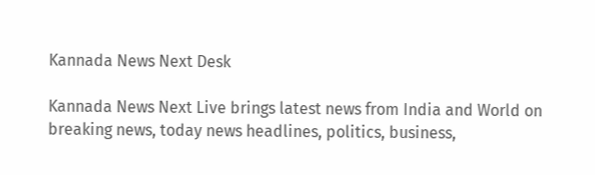Kannada News Next Desk

Kannada News Next Live brings latest news from India and World on breaking news, today news headlines, politics, business,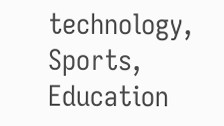technology, Sports, Education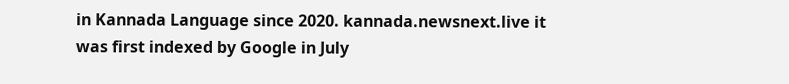in Kannada Language since 2020. kannada.newsnext.live it was first indexed by Google in July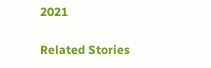2021

Related Stories